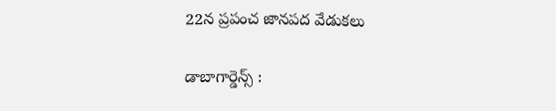22న ప్రపంచ జానపద వేడుకలు

డాబాగార్డెన్స్‌ :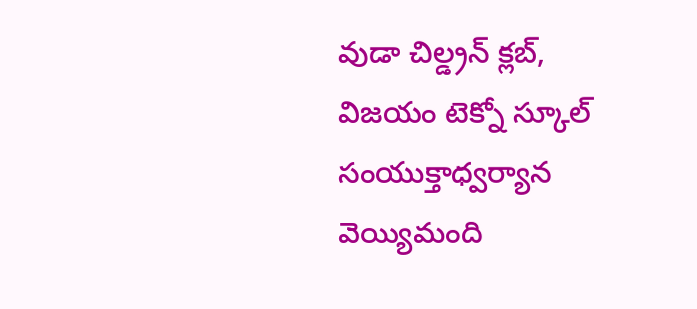వుడా చిల్డ్రన్‌ క్లబ్‌, విజయం టెక్నో స్కూల్‌ సంయుక్తాధ్వర్యాన వెయ్యిమంది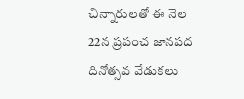చిన్నారులతో ఈ నెల 22న ప్రపంచ జానపద దినోత్సవ వేడుకలు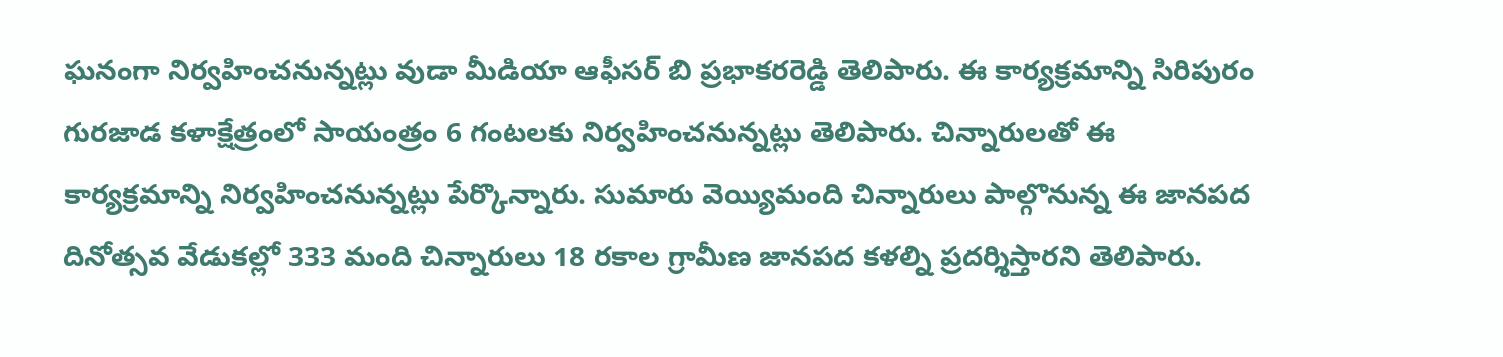ఘనంగా నిర్వహించనున్నట్లు వుడా మీడియా ఆఫీసర్‌ బి ప్రభాకరరెడ్డి తెలిపారు. ఈ కార్యక్రమాన్ని సిరిపురం గురజాడ కళాక్షేత్రంలో సాయంత్రం 6 గంటలకు నిర్వహించనున్నట్లు తెలిపారు. చిన్నారులతో ఈ కార్యక్రమాన్ని నిర్వహించనున్నట్లు పేర్కొన్నారు. సుమారు వెయ్యిమంది చిన్నారులు పాల్గొనున్న ఈ జానపద దినోత్సవ వేడుకల్లో 333 మంది చిన్నారులు 18 రకాల గ్రామీణ జానపద కళల్ని ప్రదర్శిస్తారని తెలిపారు.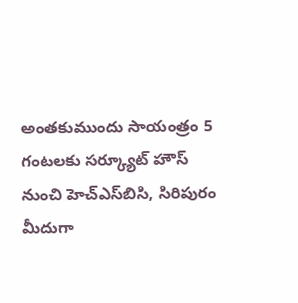అంతకుముందు సాయంత్రం 5 గంటలకు సర్క్యూట్‌ హౌస్‌ నుంచి హెచ్‌ఎస్‌బిసి, సిరిపురం మీదుగా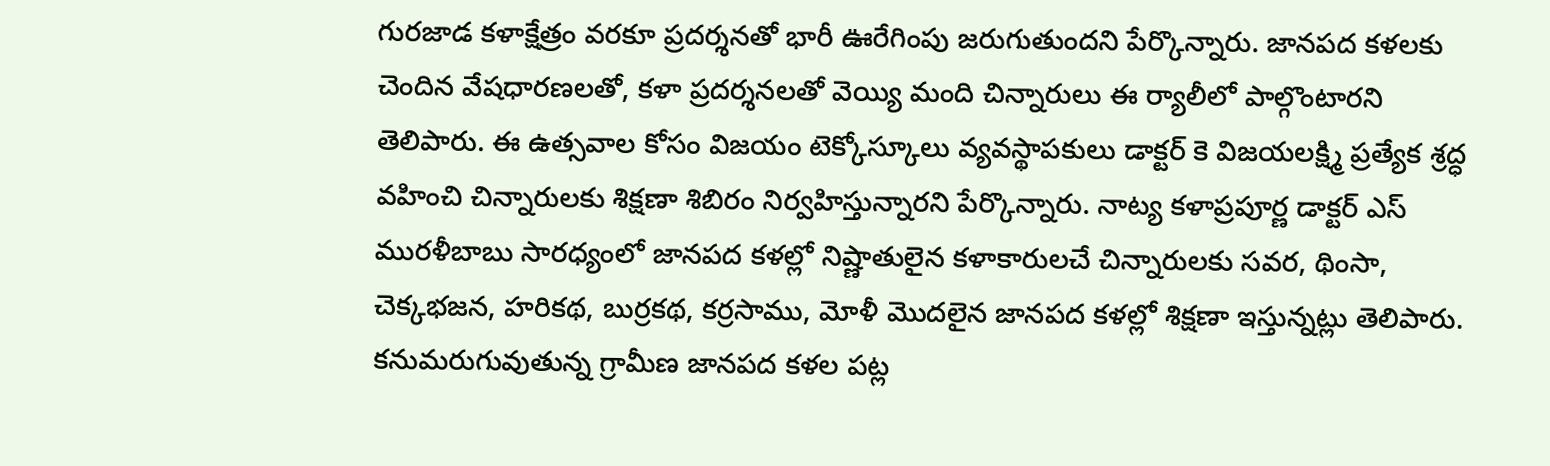గురజాడ కళాక్షేత్రం వరకూ ప్రదర్శనతో భారీ ఊరేగింపు జరుగుతుందని పేర్కొన్నారు. జానపద కళలకు చెందిన వేషధారణలతో, కళా ప్రదర్శనలతో వెయ్యి మంది చిన్నారులు ఈ ర్యాలీలో పాల్గొంటారని తెలిపారు. ఈ ఉత్సవాల కోసం విజయం టెక్కోస్కూలు వ్యవస్థాపకులు డాక్టర్‌ కె విజయలక్ష్మి ప్రత్యేక శ్రద్ధ వహించి చిన్నారులకు శిక్షణా శిబిరం నిర్వహిస్తున్నారని పేర్కొన్నారు. నాట్య కళాప్రపూర్ణ డాక్టర్‌ ఎస్‌ మురళీబాబు సారధ్యంలో జానపద కళల్లో నిష్ణాతులైన కళాకారులచే చిన్నారులకు సవర, థింసా, చెక్కభజన, హరికథ, బుర్రకథ, కర్రసాము, మోళీ మొదలైన జానపద కళల్లో శిక్షణా ఇస్తున్నట్లు తెలిపారు. కనుమరుగువుతున్న గ్రామీణ జానపద కళల పట్ల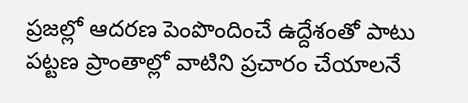ప్రజల్లో ఆదరణ పెంపొందించే ఉద్దేశంతో పాటు పట్టణ ప్రాంతాల్లో వాటిని ప్రచారం చేయాలనే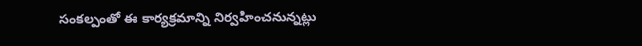సంకల్పంతో ఈ కార్యక్రమాన్ని నిర్వహించనున్నట్లు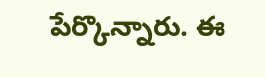పేర్కొన్నారు. ఈ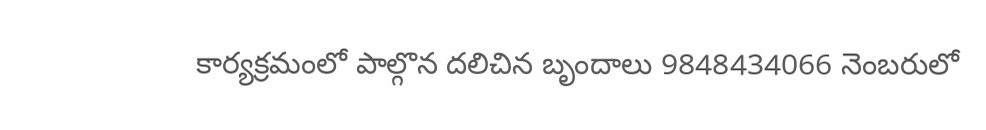కార్యక్రమంలో పాల్గొన దలిచిన బృందాలు 9848434066 నెంబరులో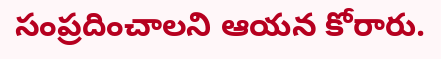సంప్రదించాలని ఆయన కోరారు.